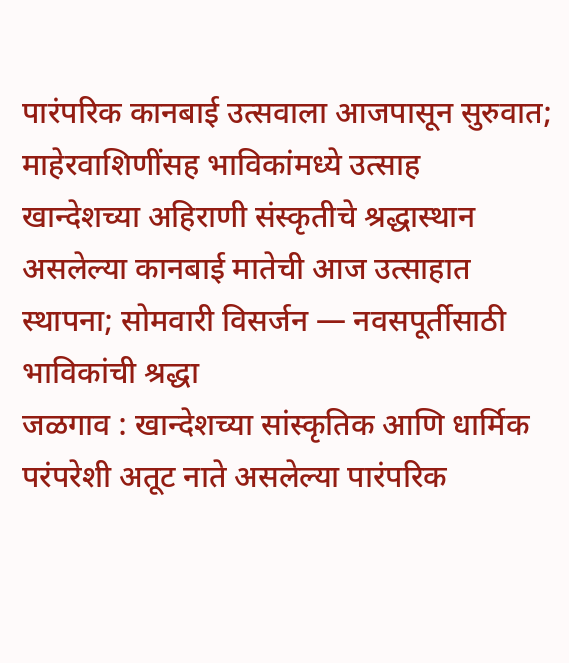पारंपरिक कानबाई उत्सवाला आजपासून सुरुवात; माहेरवाशिणींसह भाविकांमध्ये उत्साह
खान्देशच्या अहिराणी संस्कृतीचे श्रद्धास्थान असलेल्या कानबाई मातेची आज उत्साहात स्थापना; सोमवारी विसर्जन — नवसपूर्तीसाठी भाविकांची श्रद्धा
जळगाव : खान्देशच्या सांस्कृतिक आणि धार्मिक परंपरेशी अतूट नाते असलेल्या पारंपरिक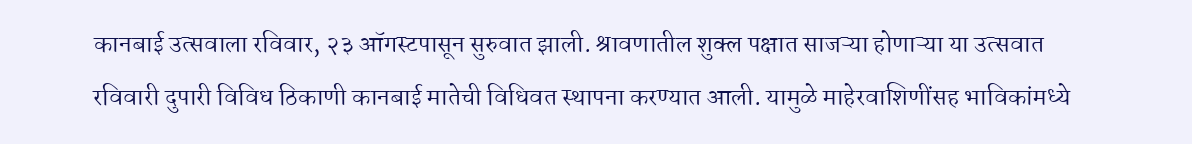कानबाई उत्सवाला रविवार, २३ ऑगस्टपासून सुरुवात झाली. श्रावणातील शुक्ल पक्षात साजऱ्या होणाऱ्या या उत्सवात रविवारी दुपारी विविध ठिकाणी कानबाई मातेची विधिवत स्थापना करण्यात आली. यामुळे माहेरवाशिणींसह भाविकांमध्ये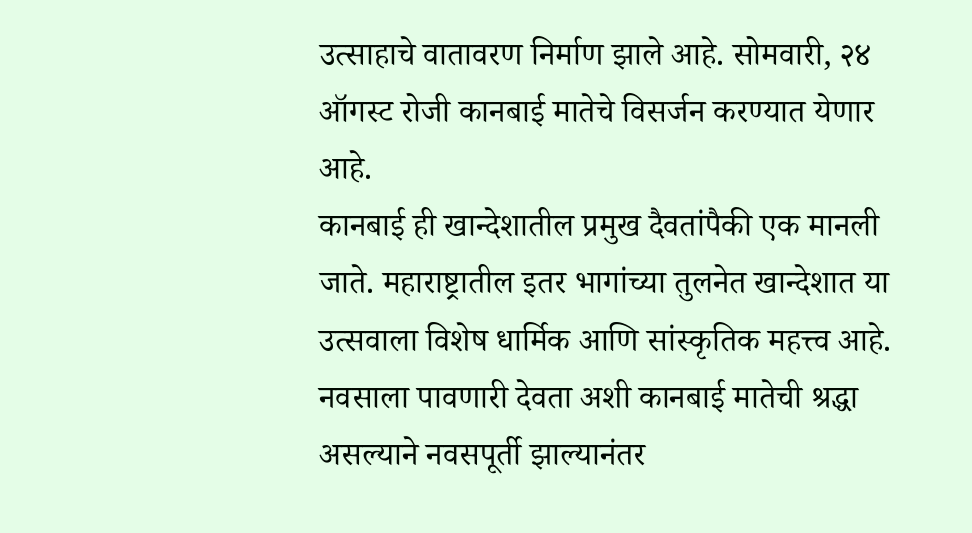उत्साहाचे वातावरण निर्माण झाले आहे. सोमवारी, २४ ऑगस्ट रोजी कानबाई मातेचे विसर्जन करण्यात येणार आहे.
कानबाई ही खान्देशातील प्रमुख दैवतांपैकी एक मानली जाते. महाराष्ट्रातील इतर भागांच्या तुलनेत खान्देशात या उत्सवाला विशेष धार्मिक आणि सांस्कृतिक महत्त्व आहे. नवसाला पावणारी देवता अशी कानबाई मातेची श्रद्धा असल्याने नवसपूर्ती झाल्यानंतर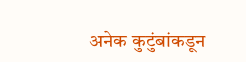अनेक कुटुंबांकडून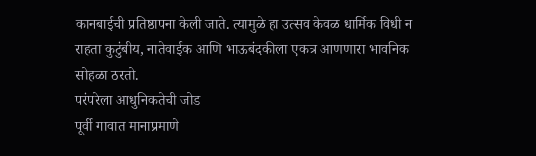कानबाईची प्रतिष्ठापना केली जाते. त्यामुळे हा उत्सव केवळ धार्मिक विधी न राहता कुटुंबीय, नातेवाईक आणि भाऊबंदकीला एकत्र आणणारा भावनिक सोहळा ठरतो.
परंपरेला आधुनिकतेची जोड
पूर्वी गावात मानाप्रमाणे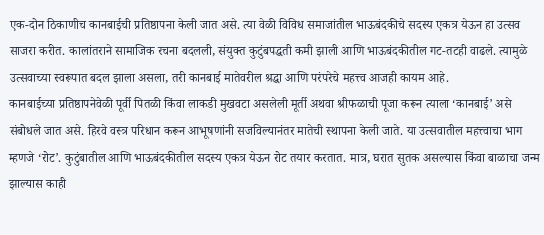एक-दोन ठिकाणीच कानबाईची प्रतिष्ठापना केली जात असे. त्या वेळी विविध समाजांतील भाऊबंदकीचे सदस्य एकत्र येऊन हा उत्सव साजरा करीत. कालांतराने सामाजिक रचना बदलली, संयुक्त कुटुंबपद्धती कमी झाली आणि भाऊबंदकीतील गट-तटही वाढले. त्यामुळे उत्सवाच्या स्वरूपात बदल झाला असला, तरी कानबाई मातेवरील श्रद्धा आणि परंपरेचे महत्त्व आजही कायम आहे.
कानबाईच्या प्रतिष्ठापनेवेळी पूर्वी पितळी किंवा लाकडी मुखवटा असलेली मूर्ती अथवा श्रीफळाची पूजा करून त्याला ‘कानबाई’ असे संबोधले जात असे. हिरवे वस्त्र परिधान करून आभूषणांनी सजविल्यानंतर मातेची स्थापना केली जाते. या उत्सवातील महत्त्वाचा भाग म्हणजे ‘रोट’. कुटुंबातील आणि भाऊबंदकीतील सदस्य एकत्र येऊन रोट तयार करतात. मात्र, घरात सुतक असल्यास किंवा बाळाचा जन्म झाल्यास काही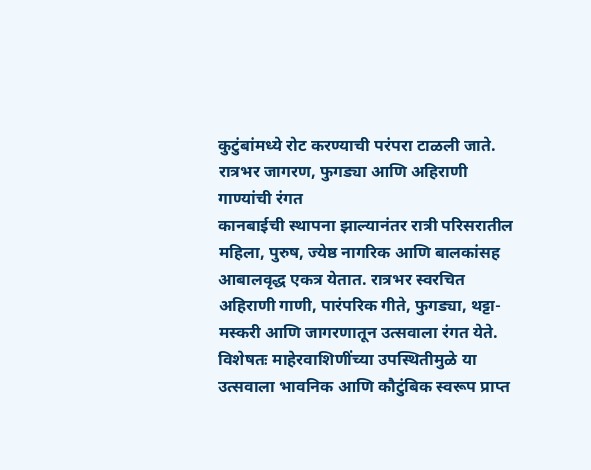कुटुंबांमध्ये रोट करण्याची परंपरा टाळली जाते.
रात्रभर जागरण, फुगड्या आणि अहिराणी गाण्यांची रंगत
कानबाईची स्थापना झाल्यानंतर रात्री परिसरातील महिला, पुरुष, ज्येष्ठ नागरिक आणि बालकांसह आबालवृद्ध एकत्र येतात. रात्रभर स्वरचित अहिराणी गाणी, पारंपरिक गीते, फुगड्या, थट्टा-मस्करी आणि जागरणातून उत्सवाला रंगत येते. विशेषतः माहेरवाशिणींच्या उपस्थितीमुळे या उत्सवाला भावनिक आणि कौटुंबिक स्वरूप प्राप्त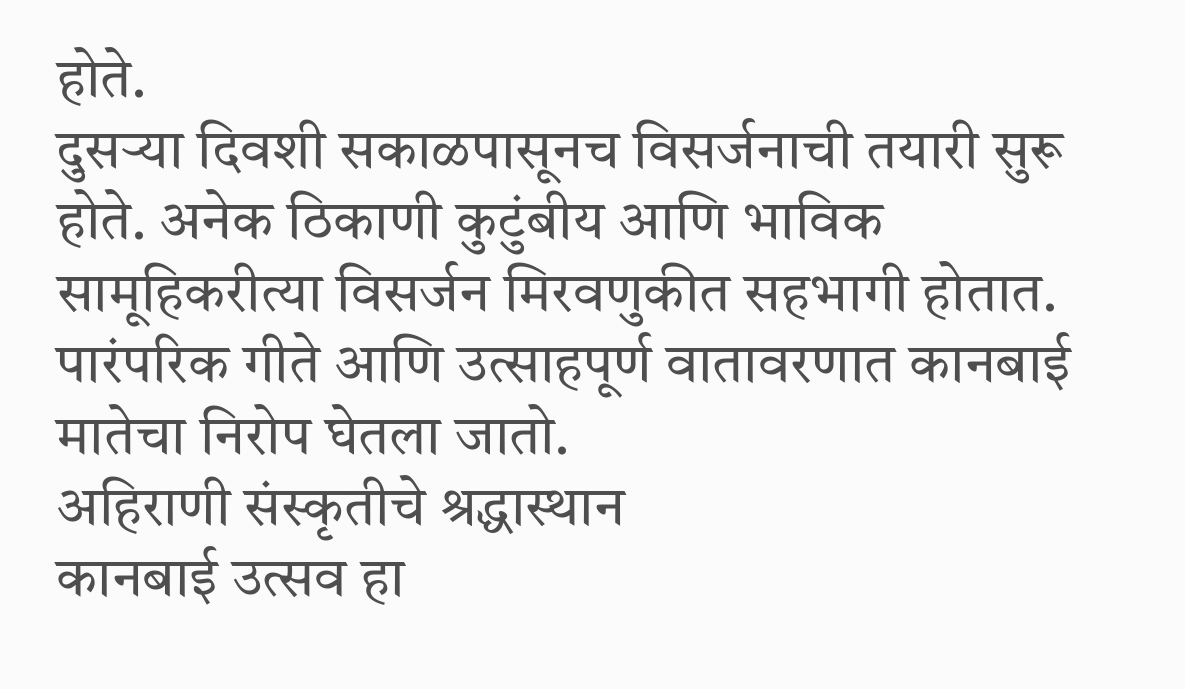होते.
दुसऱ्या दिवशी सकाळपासूनच विसर्जनाची तयारी सुरू होते. अनेक ठिकाणी कुटुंबीय आणि भाविक सामूहिकरीत्या विसर्जन मिरवणुकीत सहभागी होतात. पारंपरिक गीते आणि उत्साहपूर्ण वातावरणात कानबाई मातेचा निरोप घेतला जातो.
अहिराणी संस्कृतीचे श्रद्धास्थान
कानबाई उत्सव हा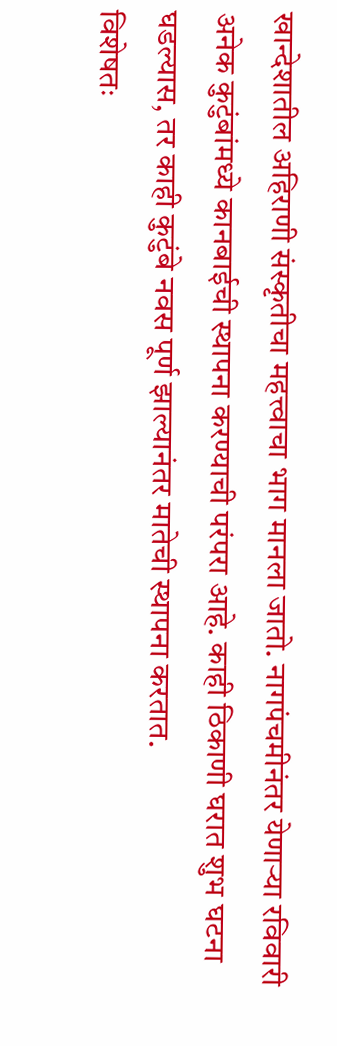खान्देशातील अहिराणी संस्कृतीचा महत्त्वाचा भाग मानला जातो. नागपंचमीनंतर येणाऱ्या रविवारी अनेक कुटुंबांमध्ये कानबाईची स्थापना करण्याची परंपरा आहे. काही ठिकाणी घरात शुभ घटना घडल्यास, तर काही कुटुंबे नवस पूर्ण झाल्यानंतर मातेची स्थापना करतात.
विशेषतः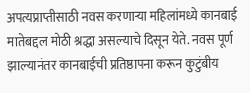अपत्यप्राप्तीसाठी नवस करणाऱ्या महिलांमध्ये कानबाई मातेबद्दल मोठी श्रद्धा असल्याचे दिसून येते. नवस पूर्ण झाल्यानंतर कानबाईची प्रतिष्ठापना करून कुटुंबीय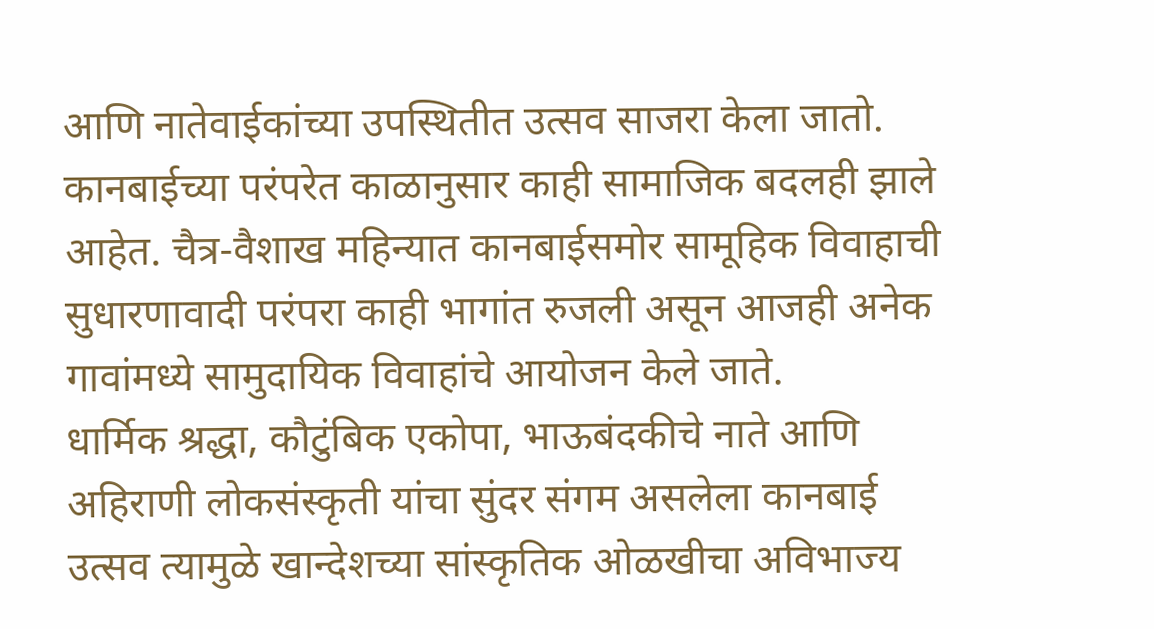आणि नातेवाईकांच्या उपस्थितीत उत्सव साजरा केला जातो.
कानबाईच्या परंपरेत काळानुसार काही सामाजिक बदलही झाले आहेत. चैत्र-वैशाख महिन्यात कानबाईसमोर सामूहिक विवाहाची सुधारणावादी परंपरा काही भागांत रुजली असून आजही अनेक गावांमध्ये सामुदायिक विवाहांचे आयोजन केले जाते.
धार्मिक श्रद्धा, कौटुंबिक एकोपा, भाऊबंदकीचे नाते आणि अहिराणी लोकसंस्कृती यांचा सुंदर संगम असलेला कानबाई उत्सव त्यामुळे खान्देशच्या सांस्कृतिक ओळखीचा अविभाज्य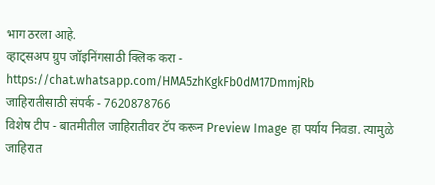भाग ठरला आहे.
व्हाट्सअप ग्रुप जॉइनिंगसाठी क्लिक करा -
https://chat.whatsapp.com/HMA5zhKgkFb0dM17DmmjRb
जाहिरातीसाठी संपर्क - 7620878766
विशेष टीप - बातमीतील जाहिरातीवर टॅप करून Preview Image हा पर्याय निवडा. त्यामुळे जाहिरात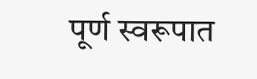पूर्ण स्वरूपात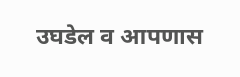उघडेल व आपणास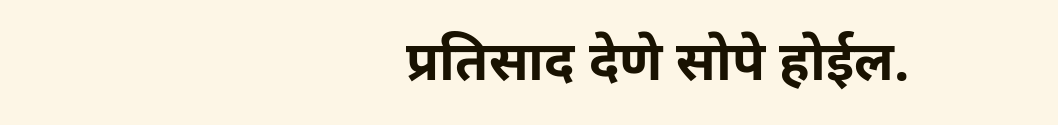प्रतिसाद देणे सोपे होईल.